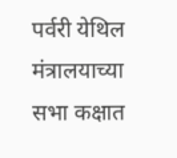पर्वरी येथिल मंत्रालयाच्या सभा कक्षात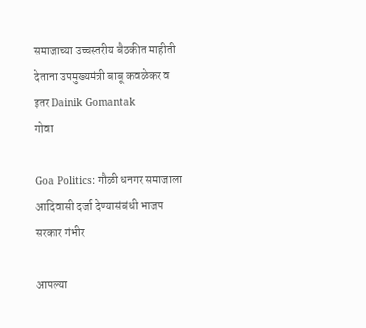समाजाच्या उच्चस्तरीय बैठकीत माहीती देताना उपमुख्यमंत्री बाबू कवळेकर व इतर Dainik Gomantak
गोवा

Goa Politics: गौळी धनगर समाजाला आदिवासी दर्जा देण्यासंबंधी भाजप सरकार गंभीर

आपल्या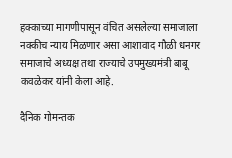हक्काच्या मागणीपासून वंचित असलेल्या समाजाला नक्कीच न्याय मिळणार असा आशावाद गौळी धनगर समाजाचे अध्यक्ष तथा राज्याचे उपमुख्यमंत्री बाबू कवळेकर यांनी केला आहे.

दैनिक गोमन्तक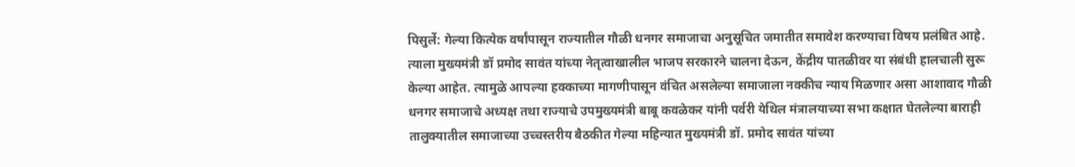पिसुर्ले: गेल्या कित्येक वर्षांपासून राज्यातील गौळी धनगर समाजाचा अनुसूचित जमातीत समावेश करण्याचा विषय प्रलंबित आहे. त्याला मुख्यमंत्री डॉ प्रमोद सावंत यांच्या नेतृत्वाखालील भाजप सरकारने चालना देऊन, केंद्रीय पातळीवर या संबंधी हालचाली सुरू केल्या आहेत. त्यामुळे आपल्या हक्काच्या मागणीपासून वंचित असलेल्या समाजाला नक्कीच न्याय मिळणार असा आशावाद गौळी धनगर समाजाचे अध्यक्ष तथा राज्याचे उपमुख्यमंत्री बाबू कवळेकर यांनी पर्वरी येथिल मंत्रालयाच्या सभा कक्षात घेतलेल्या बाराही तालुक्यातील समाजाच्या उच्चस्तरीय बैठकीत गेल्या महिन्यात मुख्यमंत्री डॉ. प्रमोद सावंत यांच्या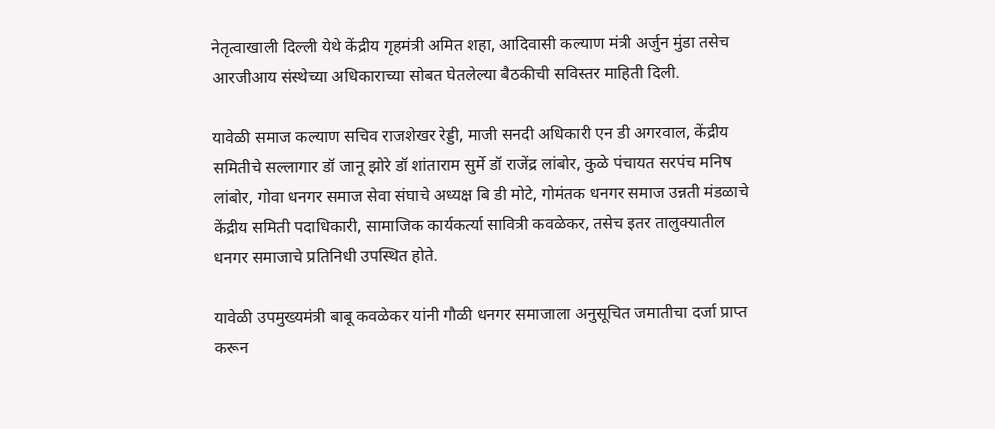नेतृत्वाखाली दिल्ली येथे केंद्रीय गृहमंत्री अमित शहा, आदिवासी कल्याण मंत्री अर्जुन मुंडा तसेच आरजीआय संस्थेच्या अधिकाराच्या सोबत घेतलेल्या बैठकीची सविस्तर माहिती दिली.

यावेळी समाज कल्याण सचिव राजशेखर रेड्डी, माजी सनदी अधिकारी एन डी अगरवाल, केंद्रीय समितीचे सल्लागार डॉ जानू झोरे डॉ शांताराम सुर्मे डॉ राजेंद्र लांबोर, कुळे पंचायत सरपंच मनिष लांबोर, गोवा धनगर समाज सेवा संघाचे अध्यक्ष बि डी मोटे, गोमंतक धनगर समाज उन्नती मंडळाचे केंद्रीय समिती पदाधिकारी, सामाजिक कार्यकर्त्या सावित्री कवळेकर, तसेच इतर तालुक्यातील धनगर समाजाचे प्रतिनिधी उपस्थित होते.

यावेळी उपमुख्यमंत्री बाबू कवळेकर यांनी गौळी धनगर समाजाला अनुसूचित जमातीचा दर्जा प्राप्त करून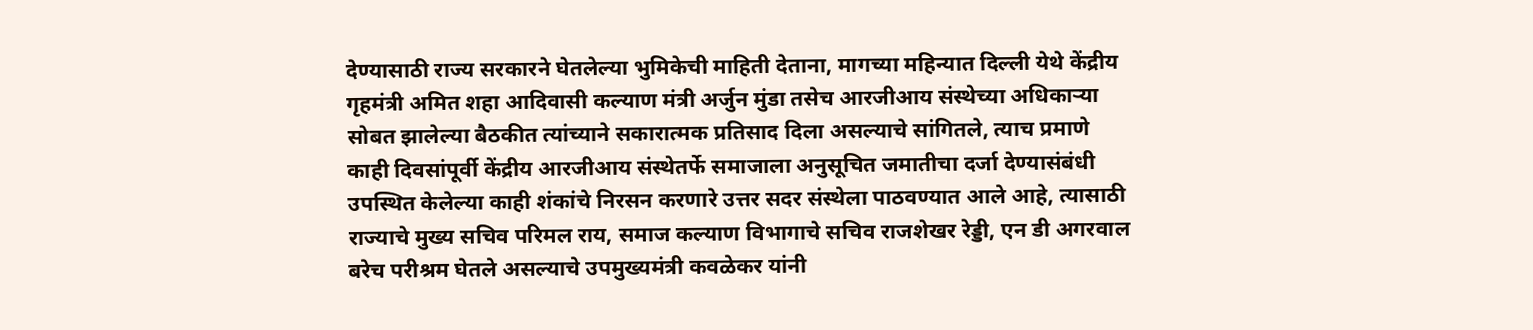देण्यासाठी राज्य सरकारने घेतलेल्या भुमिकेची माहिती देताना, मागच्या महिन्यात दिल्ली येथे केंद्रीय गृहमंत्री अमित शहा आदिवासी कल्याण मंत्री अर्जुन मुंडा तसेच आरजीआय संस्थेच्या अधिकाऱ्या सोबत झालेल्या बैठकीत त्यांच्याने सकारात्मक प्रतिसाद दिला असल्याचे सांगितले, त्याच प्रमाणे काही दिवसांपूर्वी केंद्रीय आरजीआय संस्थेतर्फे समाजाला अनुसूचित जमातीचा दर्जा देण्यासंबंधी उपस्थित केलेल्या काही शंकांचे निरसन करणारे उत्तर सदर संस्थेला पाठवण्यात आले आहे, त्यासाठी राज्याचे मुख्य सचिव परिमल राय, समाज कल्याण विभागाचे सचिव राजशेखर रेड्डी, एन डी अगरवाल बरेच परीश्रम घेतले असल्याचे उपमुख्यमंत्री कवळेकर यांनी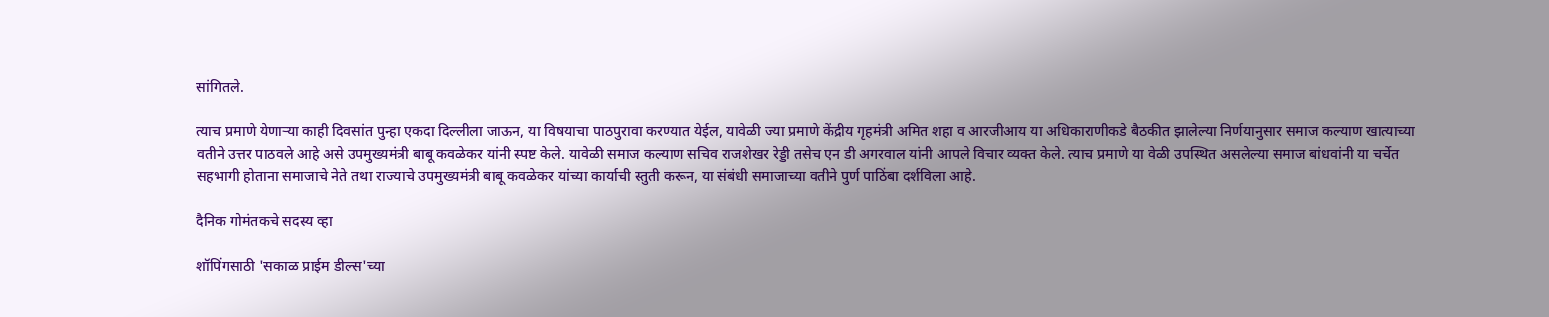सांगितले.

त्याच प्रमाणे येणाऱ्या काही दिवसांत पुन्हा एकदा दिल्लीला जाऊन, या विषयाचा पाठपुरावा करण्यात येईल, यावेळी ज्या प्रमाणे केंद्रीय गृहमंत्री अमित शहा व आरजीआय या अधिकाराणीकडे बैठकीत झालेल्या निर्णयानुसार समाज कल्याण खात्याच्या वतीने उत्तर पाठवले आहे असे उपमुख्यमंत्री बाबू कवळेकर यांनी स्पष्ट केले. यावेळी समाज कल्याण सचिव राजशेखर रेड्डी तसेच एन डी अगरवाल यांनी आपले विचार व्यक्त केले. त्याच प्रमाणे या वेळी उपस्थित असलेल्या समाज बांधवांनी या चर्चेत सहभागी होताना समाजाचे नेते तथा राज्याचे उपमुख्यमंत्री बाबू कवळेकर यांच्या कार्याची स्तुती करून, या संबंधी समाजाच्या वतीने पुर्ण पाठिंबा दर्शविला आहे.

दैनिक गोमंतकचे सदस्य व्हा

शॉपिंगसाठी 'सकाळ प्राईम डील्स'च्या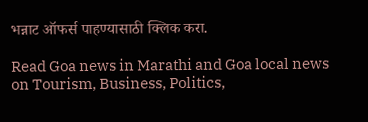भन्नाट ऑफर्स पाहण्यासाठी क्लिक करा.

Read Goa news in Marathi and Goa local news on Tourism, Business, Politics,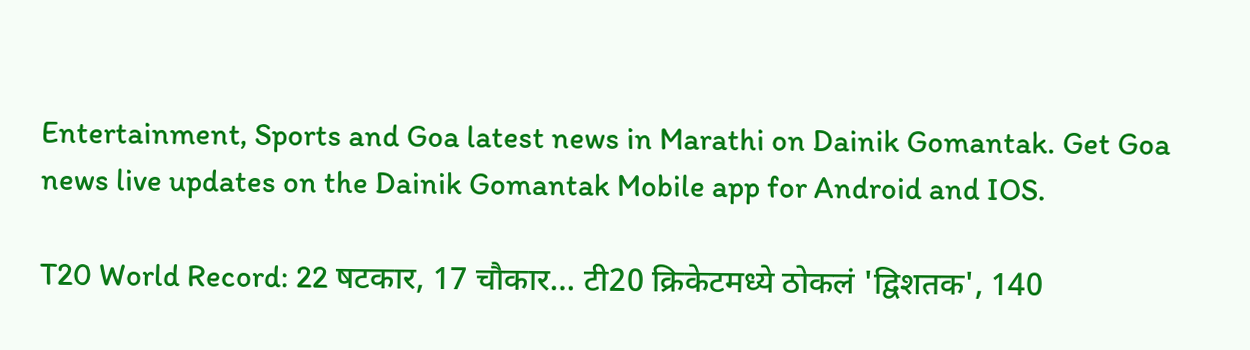Entertainment, Sports and Goa latest news in Marathi on Dainik Gomantak. Get Goa news live updates on the Dainik Gomantak Mobile app for Android and IOS.

T20 World Record: 22 षटकार, 17 चौकार… टी20 क्रिकेटमध्ये ठोकलं 'द्विशतक', 140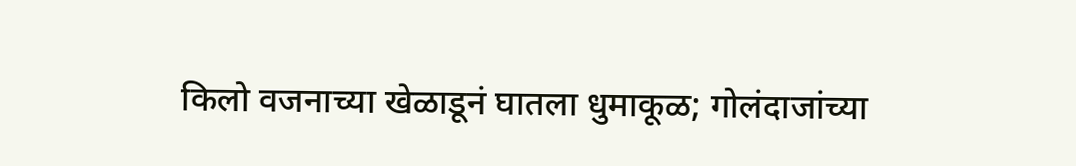किलो वजनाच्या खेळाडूनं घातला धुमाकूळ; गोलंदाजांच्या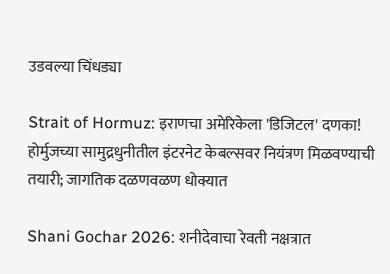उडवल्या चिंधड्या

Strait of Hormuz: इराणचा अमेरिकेला 'डिजिटल' दणका! होर्मुजच्या सामुद्रधुनीतील इंटरनेट केबल्सवर नियंत्रण मिळवण्याची तयारी; जागतिक दळणवळण धोक्यात

Shani Gochar 2026: शनीदेवाचा रेवती नक्षत्रात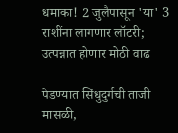धमाका! 2 जुलैपासून 'या' 3 राशींना लागणार लॉटरी; उत्पन्नात होणार मोठी वाढ

पेडण्यात सिंधुदुर्गची ताजी मासळी,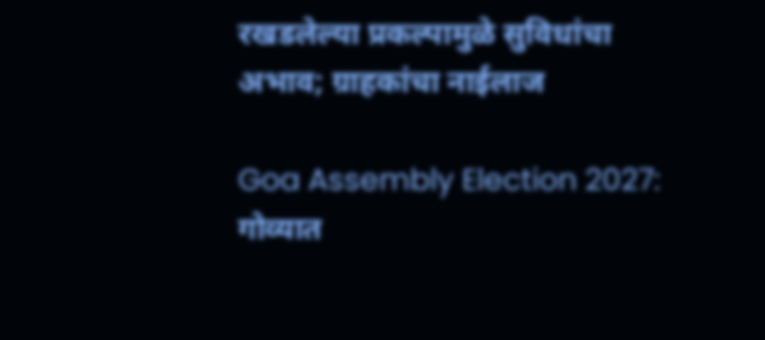रखडलेल्या प्रकल्पामुळे सुविधांचा अभाव; ग्राहकांचा नाईलाज

Goa Assembly Election 2027: गोव्यात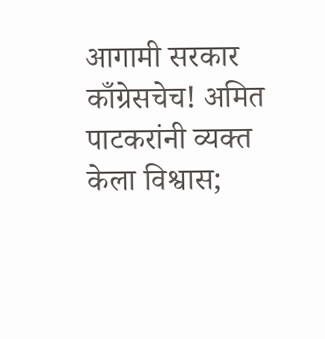आगामी सरकार काँग्रेसचेच! अमित पाटकरांनी व्यक्त केला विश्वास;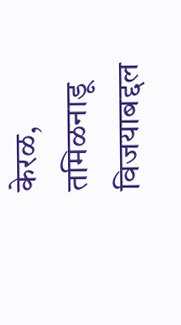केरळ, तमिळनाडू विजयाबद्दल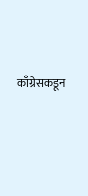काँग्रेसकडून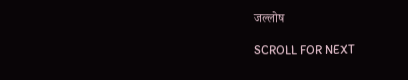जल्लोष

SCROLL FOR NEXT